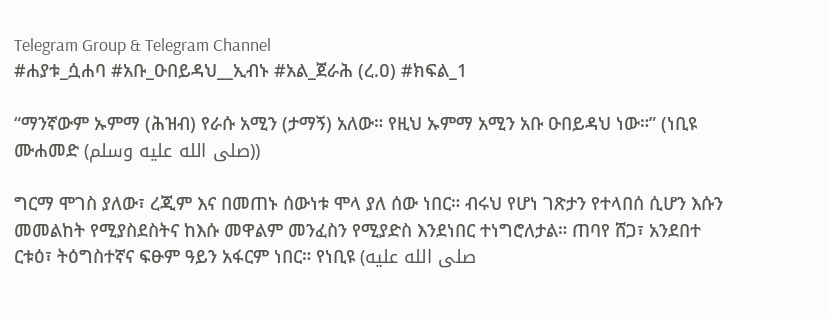Telegram Group & Telegram Channel
#ሐያቱ_ሷሐባ #አቡ_ዑበይዳህ__ኢብኑ #አል_ጀራሕ (ረ.ዐ) #ክፍል_1

“ማንኛውም ኡምማ (ሕዝብ) የራሱ አሚን (ታማኝ) አለው። የዚህ ኡምማ አሚን አቡ ዑበይዳህ ነው።” (ነቢዩ ሙሐመድ (صلى الله عليه وسلم))

ግርማ ሞገስ ያለው፣ ረጂም እና በመጠኑ ሰውነቱ ሞላ ያለ ሰው ነበር። ብሩህ የሆነ ገጽታን የተላበሰ ሲሆን እሱን መመልከት የሚያስደስትና ከእሱ መዋልም መንፈስን የሚያድስ እንደነበር ተነግሮለታል። ጠባየ ሸጋ፣ አንደበተ ርቱዕ፣ ትዕግስተኛና ፍፁም ዓይን አፋርም ነበር። የነቢዩ (صلى الله عليه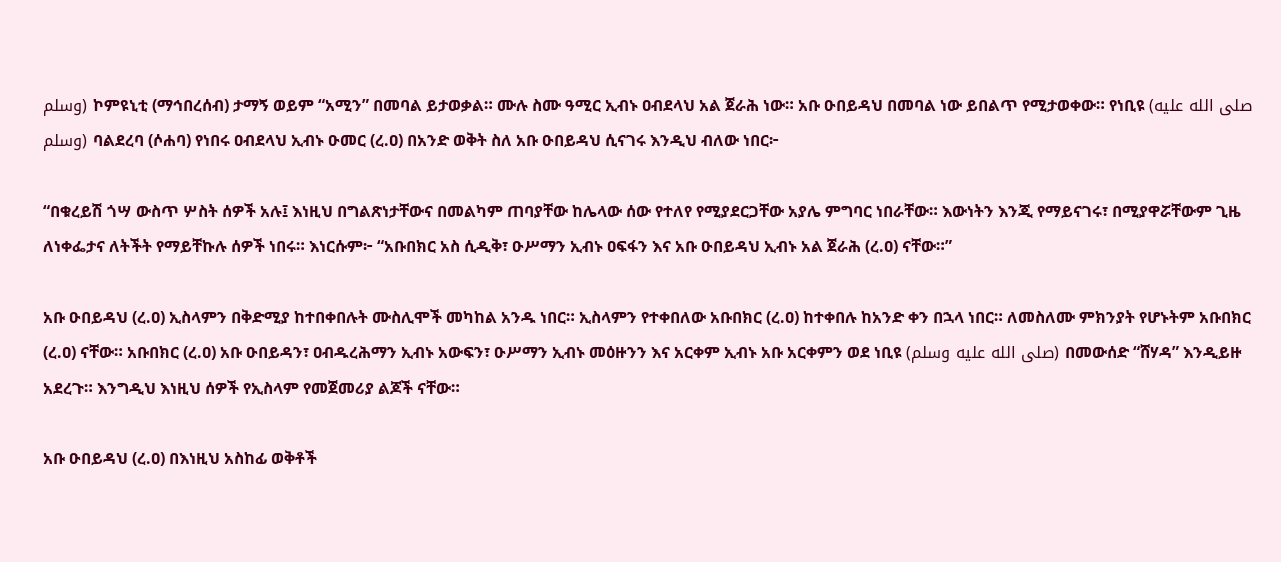وسلم) ኮምዩኒቲ (ማኅበረሰብ) ታማኝ ወይም “አሚን” በመባል ይታወቃል። ሙሉ ስሙ ዓሚር ኢብኑ ዐብደላህ አል ጀራሕ ነው። አቡ ዑበይዳህ በመባል ነው ይበልጥ የሚታወቀው። የነቢዩ (صلى الله عليه وسلم) ባልደረባ (ሶሐባ) የነበሩ ዐብደላህ ኢብኑ ዑመር (ረ.ዐ) በአንድ ወቅት ስለ አቡ ዑበይዳህ ሲናገሩ እንዲህ ብለው ነበር፦

“በቁረይሽ ጎሣ ውስጥ ሦስት ሰዎች አሉ፤ እነዚህ በግልጽነታቸውና በመልካም ጠባያቸው ከሌላው ሰው የተለየ የሚያደርጋቸው አያሌ ምግባር ነበራቸው። እውነትን እንጂ የማይናገሩ፣ በሚያዋሯቸውም ጊዜ ለነቀፌታና ለትችት የማይቸኩሉ ሰዎች ነበሩ። እነርሱም፦ “አቡበክር አስ ሲዲቅ፣ ዑሥማን ኢብኑ ዐፍፋን እና አቡ ዑበይዳህ ኢብኑ አል ጀራሕ (ረ.ዐ) ናቸው።”

አቡ ዑበይዳህ (ረ.ዐ) ኢስላምን በቅድሚያ ከተበቀበሉት ሙስሊሞች መካከል አንዱ ነበር። ኢስላምን የተቀበለው አቡበክር (ረ.ዐ) ከተቀበሉ ከአንድ ቀን በኋላ ነበር። ለመስለሙ ምክንያት የሆኑትም አቡበክር (ረ.ዐ) ናቸው። አቡበክር (ረ.ዐ) አቡ ዑበይዳን፣ ዐብዱረሕማን ኢብኑ አውፍን፣ ዑሥማን ኢብኑ መዕዙንን እና አርቀም ኢብኑ አቡ አርቀምን ወደ ነቢዩ (صلى الله عليه وسلم) በመውሰድ “ሸሃዳ” እንዲይዙ አደረጉ። እንግዲህ እነዚህ ሰዎች የኢስላም የመጀመሪያ ልጆች ናቸው።

አቡ ዑበይዳህ (ረ.ዐ) በእነዚህ አስከፊ ወቅቶች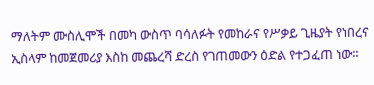ማለትም ሙስሊሞች በመካ ውስጥ ባሳለፉት የመከራና የሥቃይ ጊዜያት የነበረና ኢስላም ከመጀመሪያ እስከ መጨረሻ ድረስ የገጠመውን ዕድል የተጋፈጠ ነው።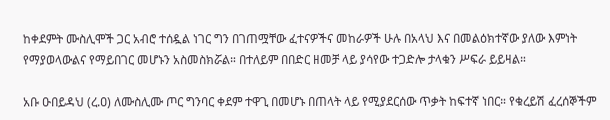ከቀደምት ሙስሊሞች ጋር አብሮ ተሰዷል ነገር ግን በገጠሟቸው ፈተናዎችና መከራዎች ሁሉ በአላህ እና በመልዕክተኛው ያለው እምነት የማያወላውልና የማይበገር መሆኑን አስመስክሯል። በተለይም በበድር ዘመቻ ላይ ያሳየው ተጋድሎ ታላቁን ሥፍራ ይይዛል።

አቡ ዑበይዳህ (ረ.ዐ) ለሙስሊሙ ጦር ግንባር ቀደም ተዋጊ በመሆኑ በጠላት ላይ የሚያደርሰው ጥቃት ከፍተኛ ነበር። የቁረይሽ ፈረሰኞችም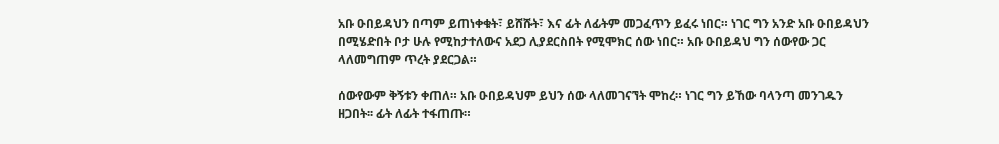አቡ ዑበይዳህን በጣም ይጠነቀቁት፣ ይሸሹት፣ እና ፊት ለፊትም መጋፈጥን ይፈሩ ነበር። ነገር ግን አንድ አቡ ዑበይዳህን በሚሄድበት ቦታ ሁሉ የሚከታተለውና አደጋ ሊያደርስበት የሚሞክር ሰው ነበር። አቡ ዑበይዳህ ግን ሰውየው ጋር ላለመግጠም ጥረት ያደርጋል።

ሰውየውም ቅኝቱን ቀጠለ። አቡ ዑበይዳህም ይህን ሰው ላለመገናኘት ሞከረ። ነገር ግን ይኸው ባላንጣ መንገዱን ዘጋበት፡፡ ፊት ለፊት ተፋጠጡ።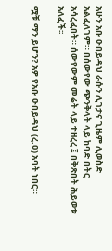አሁን አቡ ዑበይዳህ ራሱን ሊገታና ጊዜም ሊወስድ አልፈለገም። በሰውየው ጭንቅላት ላይ ከባድ በትር አሳረፈበት። ሰውየውም መሬት ላይ ተዘረረ ፤ በቅጽበት ሕይወቱ አለፈች፡፡

ሟቹ ማን ይሆን? አዎ የአቡ ዑበይዳህ (ረ.ዐ) አባት ነበር።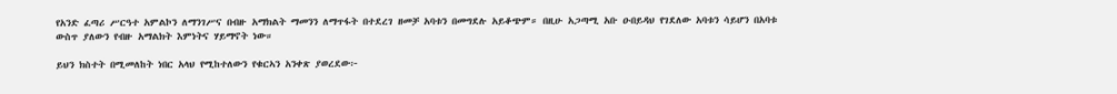የአንድ ፈጣሪ ሥርዓተ አምልኮን ለማንገሥና በብዙ አማክልት ማመንን ለማጥፋት በተደረገ ዘመቻ አባቱን በመግደሉ አይቆጭም። በዚሁ አጋጣሚ አቡ ዑበይዳህ የገደለው አባቱን ሳይሆን በአባቱ ውስጥ ያለውን የብዙ አማልክት እምነትና ሃይማኖት ነው።

ይህን ክስተት በሚመለከት ነበር አላህ የሚከተለውን የቁርኣን አንቀጽ ያወረደው፦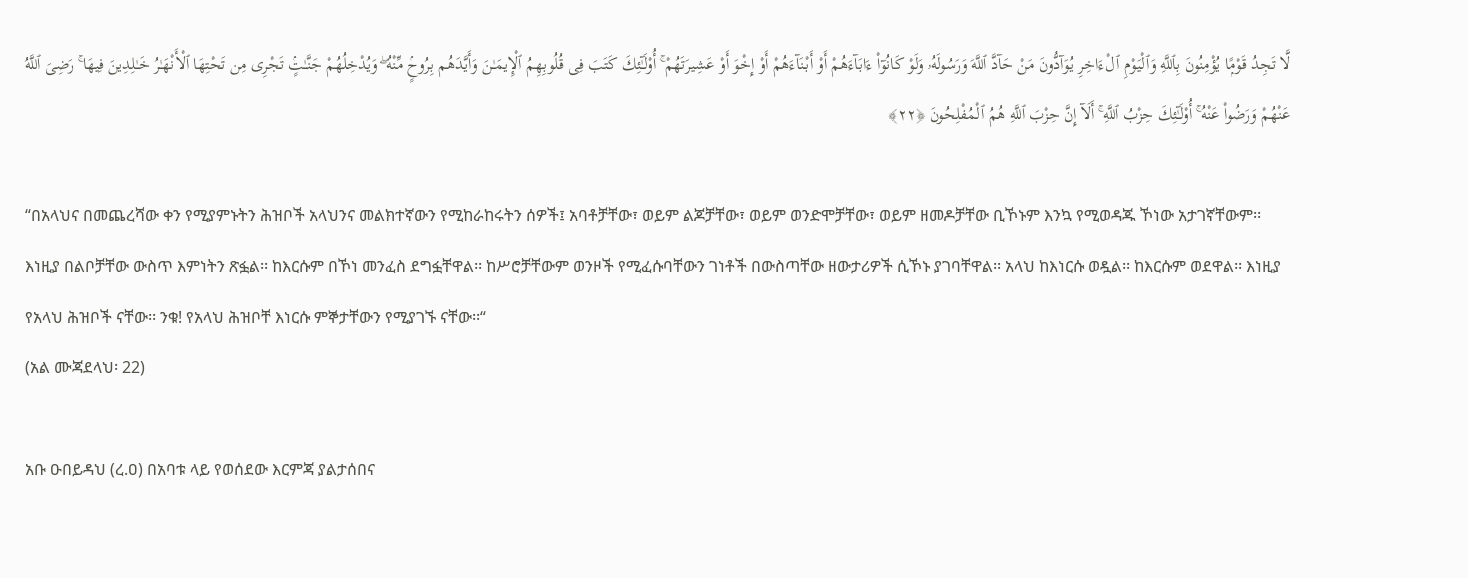لَّا تَجِدُ قَوْمًۭا يُؤْمِنُونَ بِٱللَّهِ وَٱلْيَوْمِ ٱلْءَاخِرِ يُوَآدُّونَ مَنْ حَآدَّ ٱللَّهَ وَرَسُولَهُۥ وَلَوْ كَانُوٓا۟ ءَابَآءَهُمْ أَوْ أَبْنَآءَهُمْ أَوْ إِخْوَ أَوْ عَشِيرَتَهُمْ ۚ أُو۟لَـٰٓئِكَ كَتَبَ فِى قُلُوبِهِمُ ٱلْإِيمَـٰنَ وَأَيَّدَهُم بِرُوحٍۢ مِّنْهُ ۖ وَيُدْخِلُهُمْ جَنَّـٰتٍۢ تَجْرِى مِن تَحْتِهَا ٱلْأَنْهَـٰرُ خَـٰلِدِينَ فِيهَا ۚ رَضِىَ ٱللَّهُ عَنْهُمْ وَرَضُوا۟ عَنْهُ ۚ أُو۟لَـٰٓئِكَ حِزْبُ ٱللَّهِ ۚ أَلَآ إِنَّ حِزْبَ ٱللَّهِ هُمُ ٱلْمُفْلِحُونَ ﴿٢٢﴾

“በአላህና በመጨረሻው ቀን የሚያምኑትን ሕዝቦች አላህንና መልክተኛውን የሚከራከሩትን ሰዎች፤ አባቶቻቸው፣ ወይም ልጆቻቸው፣ ወይም ወንድሞቻቸው፣ ወይም ዘመዶቻቸው ቢኾኑም እንኳ የሚወዳጁ ኾነው አታገኛቸውም፡፡ እነዚያ በልቦቻቸው ውስጥ እምነትን ጽፏል፡፡ ከእርሱም በኾነ መንፈስ ደግፏቸዋል፡፡ ከሥሮቻቸውም ወንዞች የሚፈሱባቸውን ገነቶች በውስጣቸው ዘውታሪዎች ሲኾኑ ያገባቸዋል፡፡ አላህ ከእነርሱ ወዷል፡፡ ከእርሱም ወደዋል፡፡ እነዚያ የአላህ ሕዝቦች ናቸው፡፡ ንቁ! የአላህ ሕዝቦቸ እነርሱ ምኞታቸውን የሚያገኙ ናቸው፡፡“
(አል ሙጃደላህ፡ 22)

አቡ ዑበይዳህ (ረ.ዐ) በአባቱ ላይ የወሰደው እርምጃ ያልታሰበና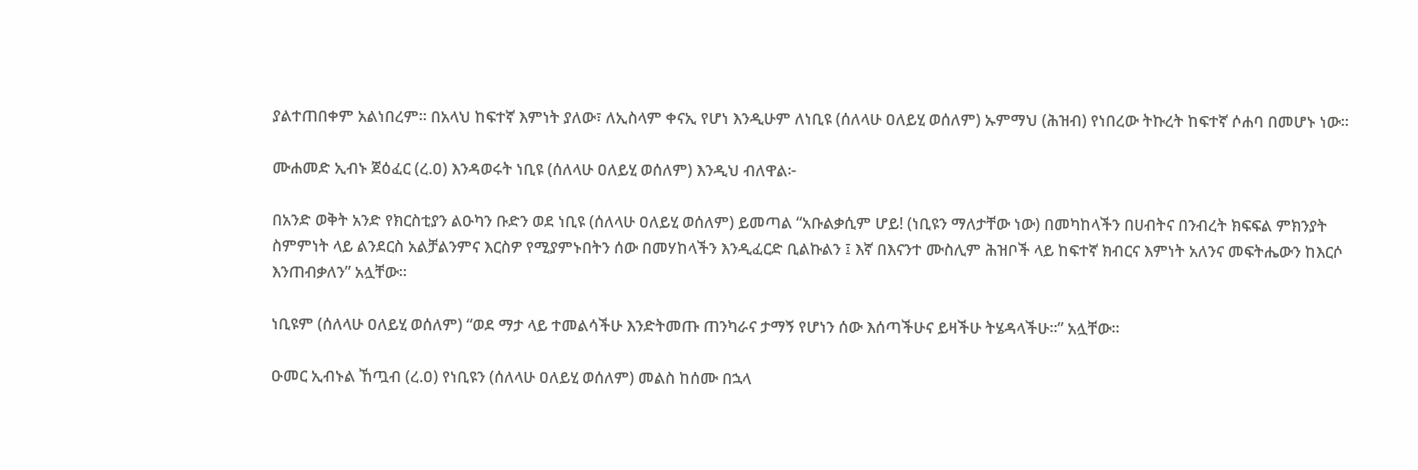ያልተጠበቀም አልነበረም። በአላህ ከፍተኛ እምነት ያለው፣ ለኢስላም ቀናኢ የሆነ እንዲሁም ለነቢዩ (ሰለላሁ ዐለይሂ ወሰለም) ኡምማህ (ሕዝብ) የነበረው ትኩረት ከፍተኛ ሶሐባ በመሆኑ ነው።

ሙሐመድ ኢብኑ ጀዕፈር (ረ.ዐ) እንዳወሩት ነቢዩ (ሰለላሁ ዐለይሂ ወሰለም) እንዲህ ብለዋል፦

በአንድ ወቅት አንድ የክርስቲያን ልዑካን ቡድን ወደ ነቢዩ (ሰለላሁ ዐለይሂ ወሰለም) ይመጣል “አቡልቃሲም ሆይ! (ነቢዩን ማለታቸው ነው) በመካከላችን በሀብትና በንብረት ክፍፍል ምክንያት ስምምነት ላይ ልንደርስ አልቻልንምና እርስዎ የሚያምኑበትን ሰው በመሃከላችን እንዲፈርድ ቢልኩልን ፤ እኛ በእናንተ ሙስሊም ሕዝቦች ላይ ከፍተኛ ክብርና እምነት አለንና መፍትሔውን ከእርሶ እንጠብቃለን” አሏቸው።

ነቢዩም (ሰለላሁ ዐለይሂ ወሰለም) “ወደ ማታ ላይ ተመልሳችሁ እንድትመጡ ጠንካራና ታማኝ የሆነን ሰው እሰጣችሁና ይዛችሁ ትሄዳላችሁ።” አሏቸው።

ዑመር ኢብኑል ኸጧብ (ረ.ዐ) የነቢዩን (ሰለላሁ ዐለይሂ ወሰለም) መልስ ከሰሙ በኋላ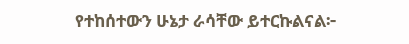የተከሰተውን ሁኔታ ራሳቸው ይተርኩልናል፦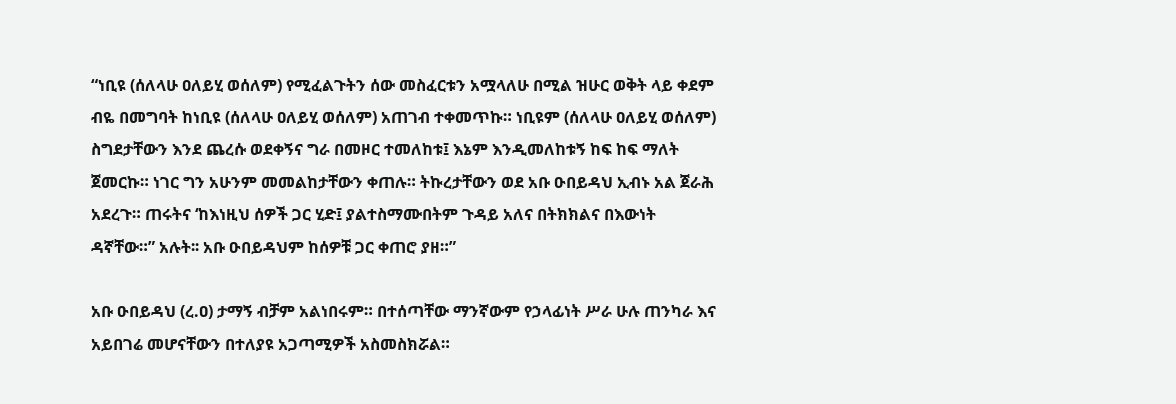“ነቢዩ (ሰለላሁ ዐለይሂ ወሰለም) የሚፈልጉትን ሰው መስፈርቱን አሟላለሁ በሚል ዝሁር ወቅት ላይ ቀደም ብዬ በመግባት ከነቢዩ (ሰለላሁ ዐለይሂ ወሰለም) አጠገብ ተቀመጥኩ። ነቢዩም (ሰለላሁ ዐለይሂ ወሰለም) ስግደታቸውን እንደ ጨረሱ ወደቀኝና ግራ በመዞር ተመለከቱ፤ እኔም እንዲመለከቱኝ ከፍ ከፍ ማለት ጀመርኩ። ነገር ግን አሁንም መመልከታቸውን ቀጠሉ። ትኩረታቸውን ወደ አቡ ዑበይዳህ ኢብኑ አል ጀራሕ አደረጉ። ጠሩትና ‘ከእነዚህ ሰዎች ጋር ሂድ፤ ያልተስማሙበትም ጉዳይ አለና በትክክልና በእውነት ዳኛቸው።” አሉት፡፡ አቡ ዑበይዳህም ከሰዎቹ ጋር ቀጠሮ ያዘ።”

አቡ ዑበይዳህ (ረ.ዐ) ታማኝ ብቻም አልነበሩም። በተሰጣቸው ማንኛውም የኃላፊነት ሥራ ሁሉ ጠንካራ እና አይበገሬ መሆናቸውን በተለያዩ አጋጣሚዎች አስመስክሯል።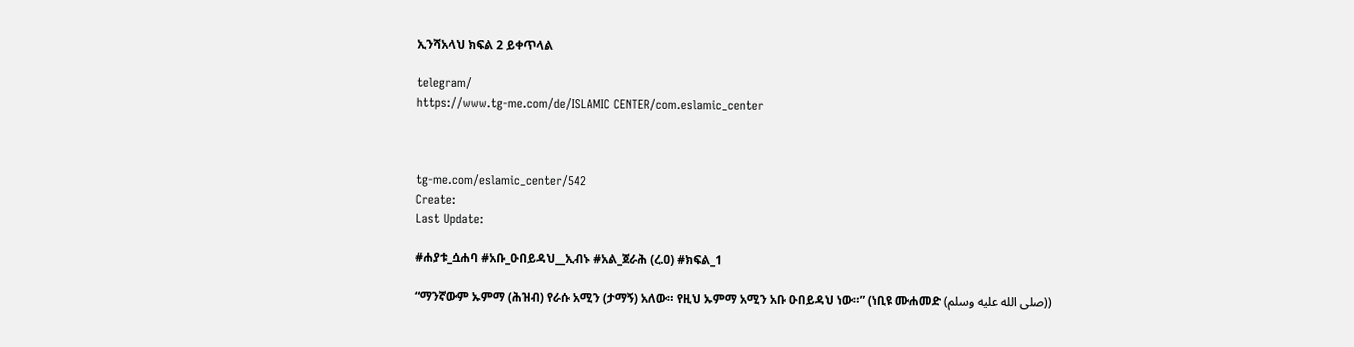ኢንሻአላህ ክፍል 2 ይቀጥላል

telegram/
https://www.tg-me.com/de/ISLAMIC CENTER/com.eslamic_center



tg-me.com/eslamic_center/542
Create:
Last Update:

#ሐያቱ_ሷሐባ #አቡ_ዑበይዳህ__ኢብኑ #አል_ጀራሕ (ረ.ዐ) #ክፍል_1

“ማንኛውም ኡምማ (ሕዝብ) የራሱ አሚን (ታማኝ) አለው። የዚህ ኡምማ አሚን አቡ ዑበይዳህ ነው።” (ነቢዩ ሙሐመድ (صلى الله عليه وسلم))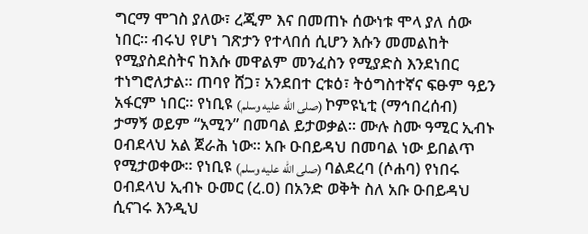ግርማ ሞገስ ያለው፣ ረጂም እና በመጠኑ ሰውነቱ ሞላ ያለ ሰው ነበር። ብሩህ የሆነ ገጽታን የተላበሰ ሲሆን እሱን መመልከት የሚያስደስትና ከእሱ መዋልም መንፈስን የሚያድስ እንደነበር ተነግሮለታል። ጠባየ ሸጋ፣ አንደበተ ርቱዕ፣ ትዕግስተኛና ፍፁም ዓይን አፋርም ነበር። የነቢዩ (صلى الله عليه وسلم) ኮምዩኒቲ (ማኅበረሰብ) ታማኝ ወይም “አሚን” በመባል ይታወቃል። ሙሉ ስሙ ዓሚር ኢብኑ ዐብደላህ አል ጀራሕ ነው። አቡ ዑበይዳህ በመባል ነው ይበልጥ የሚታወቀው። የነቢዩ (صلى الله عليه وسلم) ባልደረባ (ሶሐባ) የነበሩ ዐብደላህ ኢብኑ ዑመር (ረ.ዐ) በአንድ ወቅት ስለ አቡ ዑበይዳህ ሲናገሩ እንዲህ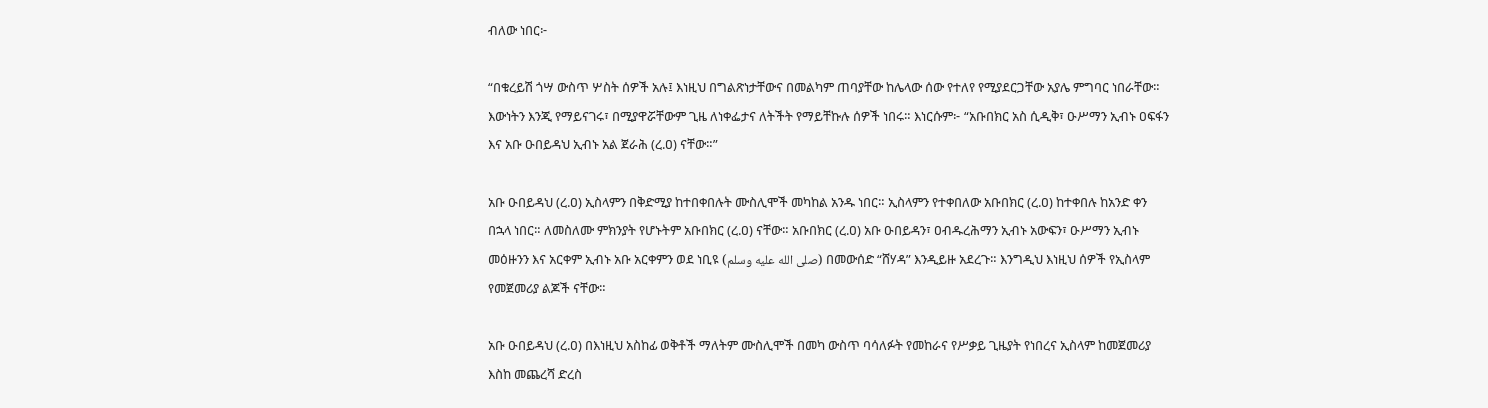ብለው ነበር፦

“በቁረይሽ ጎሣ ውስጥ ሦስት ሰዎች አሉ፤ እነዚህ በግልጽነታቸውና በመልካም ጠባያቸው ከሌላው ሰው የተለየ የሚያደርጋቸው አያሌ ምግባር ነበራቸው። እውነትን እንጂ የማይናገሩ፣ በሚያዋሯቸውም ጊዜ ለነቀፌታና ለትችት የማይቸኩሉ ሰዎች ነበሩ። እነርሱም፦ “አቡበክር አስ ሲዲቅ፣ ዑሥማን ኢብኑ ዐፍፋን እና አቡ ዑበይዳህ ኢብኑ አል ጀራሕ (ረ.ዐ) ናቸው።”

አቡ ዑበይዳህ (ረ.ዐ) ኢስላምን በቅድሚያ ከተበቀበሉት ሙስሊሞች መካከል አንዱ ነበር። ኢስላምን የተቀበለው አቡበክር (ረ.ዐ) ከተቀበሉ ከአንድ ቀን በኋላ ነበር። ለመስለሙ ምክንያት የሆኑትም አቡበክር (ረ.ዐ) ናቸው። አቡበክር (ረ.ዐ) አቡ ዑበይዳን፣ ዐብዱረሕማን ኢብኑ አውፍን፣ ዑሥማን ኢብኑ መዕዙንን እና አርቀም ኢብኑ አቡ አርቀምን ወደ ነቢዩ (صلى الله عليه وسلم) በመውሰድ “ሸሃዳ” እንዲይዙ አደረጉ። እንግዲህ እነዚህ ሰዎች የኢስላም የመጀመሪያ ልጆች ናቸው።

አቡ ዑበይዳህ (ረ.ዐ) በእነዚህ አስከፊ ወቅቶች ማለትም ሙስሊሞች በመካ ውስጥ ባሳለፉት የመከራና የሥቃይ ጊዜያት የነበረና ኢስላም ከመጀመሪያ እስከ መጨረሻ ድረስ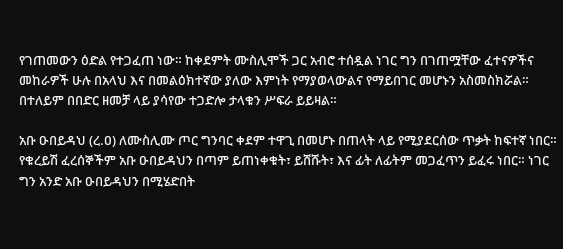የገጠመውን ዕድል የተጋፈጠ ነው። ከቀደምት ሙስሊሞች ጋር አብሮ ተሰዷል ነገር ግን በገጠሟቸው ፈተናዎችና መከራዎች ሁሉ በአላህ እና በመልዕክተኛው ያለው እምነት የማያወላውልና የማይበገር መሆኑን አስመስክሯል። በተለይም በበድር ዘመቻ ላይ ያሳየው ተጋድሎ ታላቁን ሥፍራ ይይዛል።

አቡ ዑበይዳህ (ረ.ዐ) ለሙስሊሙ ጦር ግንባር ቀደም ተዋጊ በመሆኑ በጠላት ላይ የሚያደርሰው ጥቃት ከፍተኛ ነበር። የቁረይሽ ፈረሰኞችም አቡ ዑበይዳህን በጣም ይጠነቀቁት፣ ይሸሹት፣ እና ፊት ለፊትም መጋፈጥን ይፈሩ ነበር። ነገር ግን አንድ አቡ ዑበይዳህን በሚሄድበት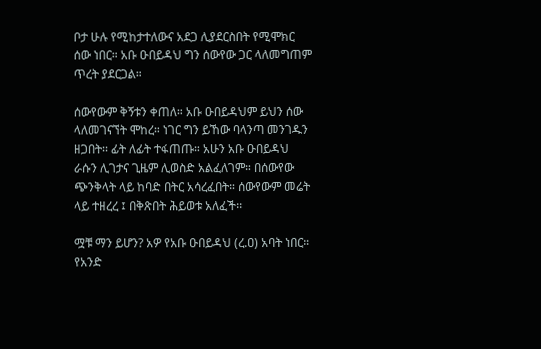ቦታ ሁሉ የሚከታተለውና አደጋ ሊያደርስበት የሚሞክር ሰው ነበር። አቡ ዑበይዳህ ግን ሰውየው ጋር ላለመግጠም ጥረት ያደርጋል።

ሰውየውም ቅኝቱን ቀጠለ። አቡ ዑበይዳህም ይህን ሰው ላለመገናኘት ሞከረ። ነገር ግን ይኸው ባላንጣ መንገዱን ዘጋበት፡፡ ፊት ለፊት ተፋጠጡ። አሁን አቡ ዑበይዳህ ራሱን ሊገታና ጊዜም ሊወስድ አልፈለገም። በሰውየው ጭንቅላት ላይ ከባድ በትር አሳረፈበት። ሰውየውም መሬት ላይ ተዘረረ ፤ በቅጽበት ሕይወቱ አለፈች፡፡

ሟቹ ማን ይሆን? አዎ የአቡ ዑበይዳህ (ረ.ዐ) አባት ነበር። የአንድ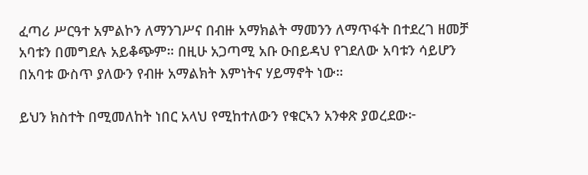ፈጣሪ ሥርዓተ አምልኮን ለማንገሥና በብዙ አማክልት ማመንን ለማጥፋት በተደረገ ዘመቻ አባቱን በመግደሉ አይቆጭም። በዚሁ አጋጣሚ አቡ ዑበይዳህ የገደለው አባቱን ሳይሆን በአባቱ ውስጥ ያለውን የብዙ አማልክት እምነትና ሃይማኖት ነው።

ይህን ክስተት በሚመለከት ነበር አላህ የሚከተለውን የቁርኣን አንቀጽ ያወረደው፦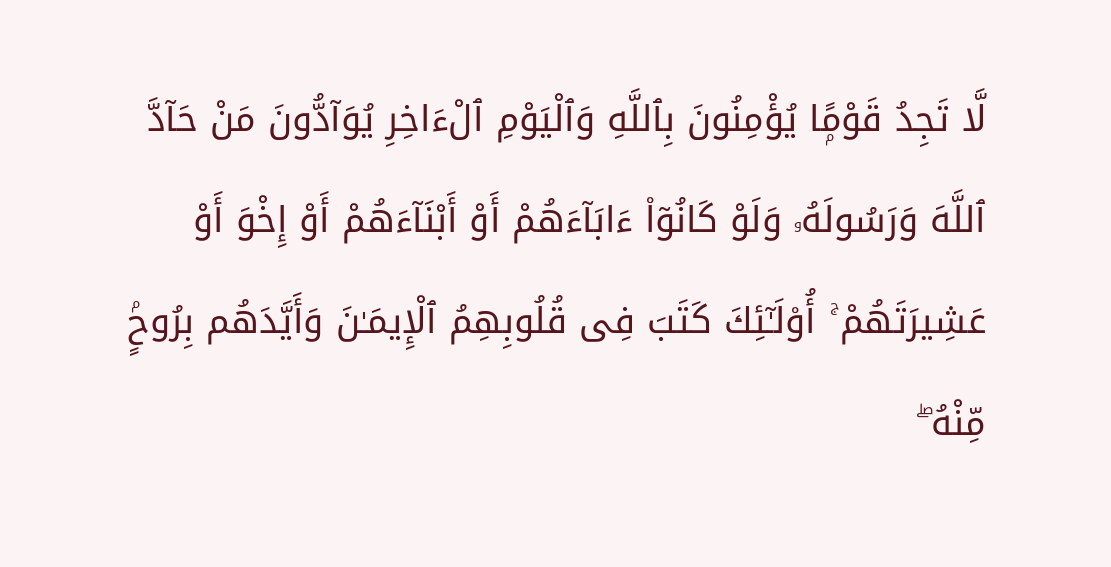لَّا تَجِدُ قَوْمًۭا يُؤْمِنُونَ بِٱللَّهِ وَٱلْيَوْمِ ٱلْءَاخِرِ يُوَآدُّونَ مَنْ حَآدَّ ٱللَّهَ وَرَسُولَهُۥ وَلَوْ كَانُوٓا۟ ءَابَآءَهُمْ أَوْ أَبْنَآءَهُمْ أَوْ إِخْوَ أَوْ عَشِيرَتَهُمْ ۚ أُو۟لَـٰٓئِكَ كَتَبَ فِى قُلُوبِهِمُ ٱلْإِيمَـٰنَ وَأَيَّدَهُم بِرُوحٍۢ مِّنْهُ ۖ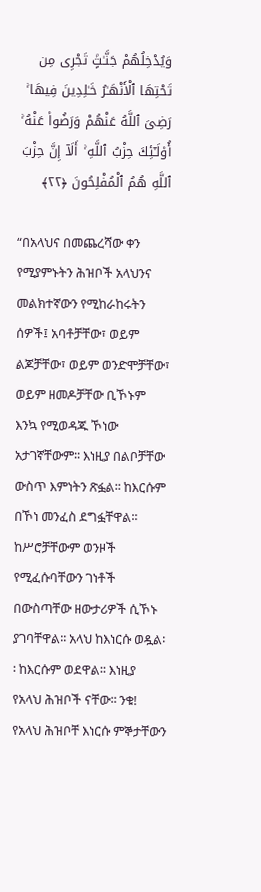وَيُدْخِلُهُمْ جَنَّـٰتٍۢ تَجْرِى مِن تَحْتِهَا ٱلْأَنْهَـٰرُ خَـٰلِدِينَ فِيهَا ۚ رَضِىَ ٱللَّهُ عَنْهُمْ وَرَضُوا۟ عَنْهُ ۚ أُو۟لَـٰٓئِكَ حِزْبُ ٱللَّهِ ۚ أَلَآ إِنَّ حِزْبَ ٱللَّهِ هُمُ ٱلْمُفْلِحُونَ ﴿٢٢﴾

“በአላህና በመጨረሻው ቀን የሚያምኑትን ሕዝቦች አላህንና መልክተኛውን የሚከራከሩትን ሰዎች፤ አባቶቻቸው፣ ወይም ልጆቻቸው፣ ወይም ወንድሞቻቸው፣ ወይም ዘመዶቻቸው ቢኾኑም እንኳ የሚወዳጁ ኾነው አታገኛቸውም፡፡ እነዚያ በልቦቻቸው ውስጥ እምነትን ጽፏል፡፡ ከእርሱም በኾነ መንፈስ ደግፏቸዋል፡፡ ከሥሮቻቸውም ወንዞች የሚፈሱባቸውን ገነቶች በውስጣቸው ዘውታሪዎች ሲኾኑ ያገባቸዋል፡፡ አላህ ከእነርሱ ወዷል፡፡ ከእርሱም ወደዋል፡፡ እነዚያ የአላህ ሕዝቦች ናቸው፡፡ ንቁ! የአላህ ሕዝቦቸ እነርሱ ምኞታቸውን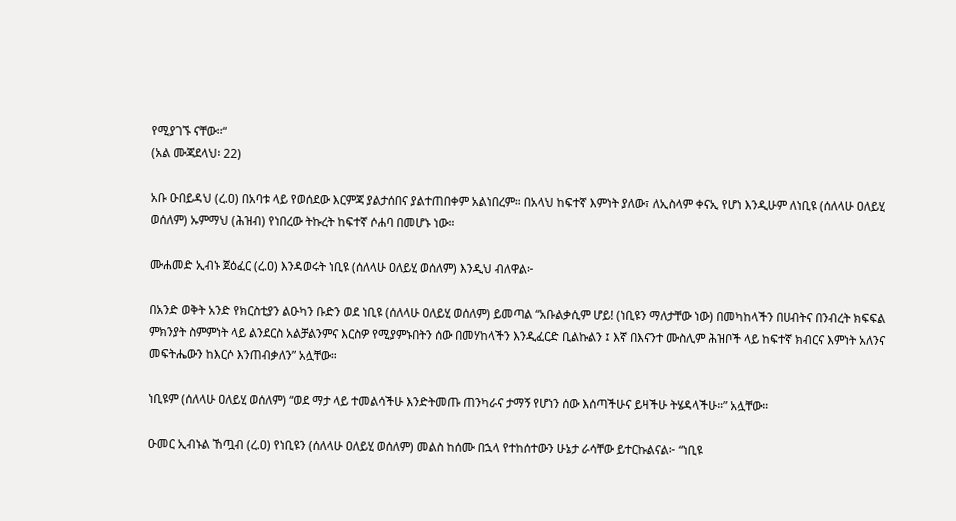የሚያገኙ ናቸው፡፡“
(አል ሙጃደላህ፡ 22)

አቡ ዑበይዳህ (ረ.ዐ) በአባቱ ላይ የወሰደው እርምጃ ያልታሰበና ያልተጠበቀም አልነበረም። በአላህ ከፍተኛ እምነት ያለው፣ ለኢስላም ቀናኢ የሆነ እንዲሁም ለነቢዩ (ሰለላሁ ዐለይሂ ወሰለም) ኡምማህ (ሕዝብ) የነበረው ትኩረት ከፍተኛ ሶሐባ በመሆኑ ነው።

ሙሐመድ ኢብኑ ጀዕፈር (ረ.ዐ) እንዳወሩት ነቢዩ (ሰለላሁ ዐለይሂ ወሰለም) እንዲህ ብለዋል፦

በአንድ ወቅት አንድ የክርስቲያን ልዑካን ቡድን ወደ ነቢዩ (ሰለላሁ ዐለይሂ ወሰለም) ይመጣል “አቡልቃሲም ሆይ! (ነቢዩን ማለታቸው ነው) በመካከላችን በሀብትና በንብረት ክፍፍል ምክንያት ስምምነት ላይ ልንደርስ አልቻልንምና እርስዎ የሚያምኑበትን ሰው በመሃከላችን እንዲፈርድ ቢልኩልን ፤ እኛ በእናንተ ሙስሊም ሕዝቦች ላይ ከፍተኛ ክብርና እምነት አለንና መፍትሔውን ከእርሶ እንጠብቃለን” አሏቸው።

ነቢዩም (ሰለላሁ ዐለይሂ ወሰለም) “ወደ ማታ ላይ ተመልሳችሁ እንድትመጡ ጠንካራና ታማኝ የሆነን ሰው እሰጣችሁና ይዛችሁ ትሄዳላችሁ።” አሏቸው።

ዑመር ኢብኑል ኸጧብ (ረ.ዐ) የነቢዩን (ሰለላሁ ዐለይሂ ወሰለም) መልስ ከሰሙ በኋላ የተከሰተውን ሁኔታ ራሳቸው ይተርኩልናል፦ “ነቢዩ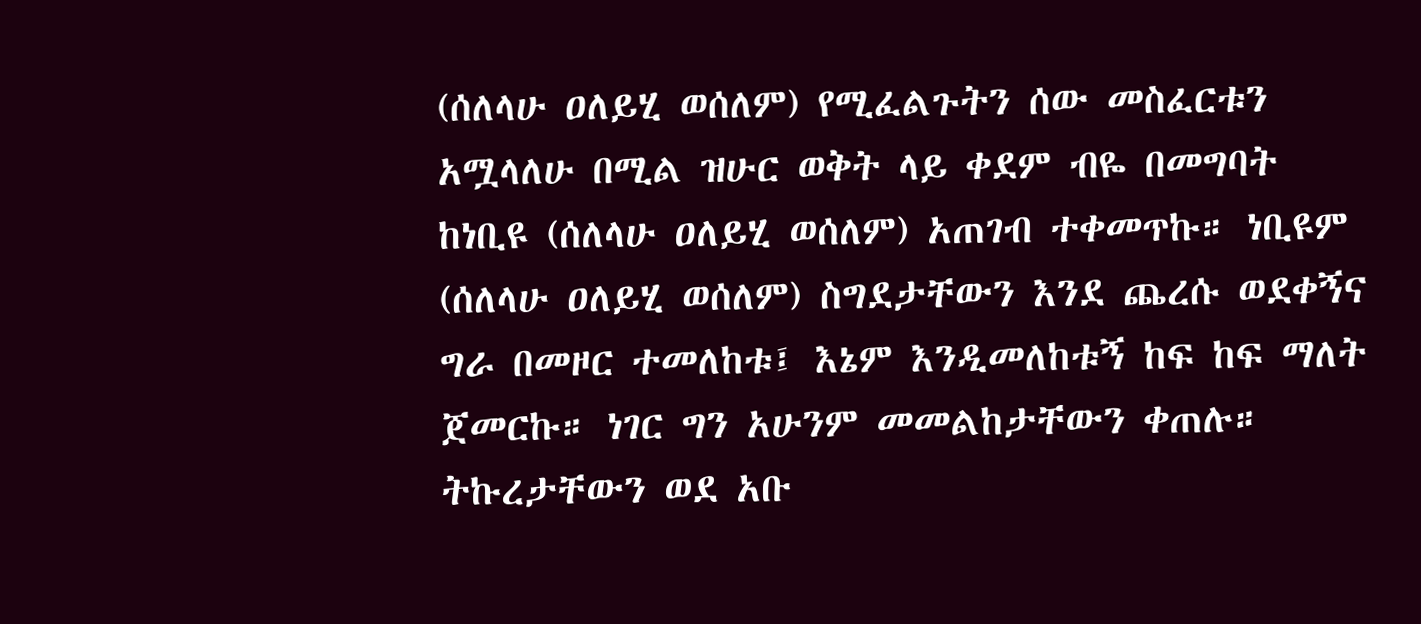(ሰለላሁ ዐለይሂ ወሰለም) የሚፈልጉትን ሰው መስፈርቱን አሟላለሁ በሚል ዝሁር ወቅት ላይ ቀደም ብዬ በመግባት ከነቢዩ (ሰለላሁ ዐለይሂ ወሰለም) አጠገብ ተቀመጥኩ። ነቢዩም (ሰለላሁ ዐለይሂ ወሰለም) ስግደታቸውን እንደ ጨረሱ ወደቀኝና ግራ በመዞር ተመለከቱ፤ እኔም እንዲመለከቱኝ ከፍ ከፍ ማለት ጀመርኩ። ነገር ግን አሁንም መመልከታቸውን ቀጠሉ። ትኩረታቸውን ወደ አቡ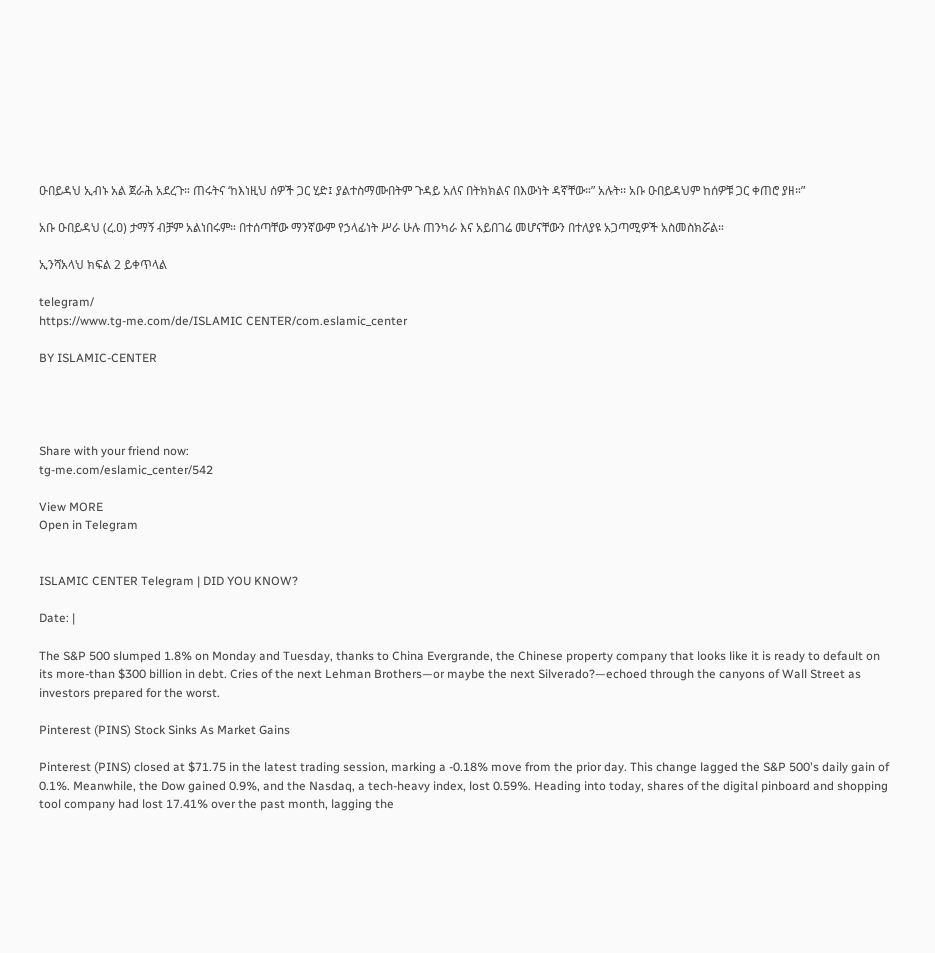ዑበይዳህ ኢብኑ አል ጀራሕ አደረጉ። ጠሩትና ‘ከእነዚህ ሰዎች ጋር ሂድ፤ ያልተስማሙበትም ጉዳይ አለና በትክክልና በእውነት ዳኛቸው።” አሉት፡፡ አቡ ዑበይዳህም ከሰዎቹ ጋር ቀጠሮ ያዘ።”

አቡ ዑበይዳህ (ረ.ዐ) ታማኝ ብቻም አልነበሩም። በተሰጣቸው ማንኛውም የኃላፊነት ሥራ ሁሉ ጠንካራ እና አይበገሬ መሆናቸውን በተለያዩ አጋጣሚዎች አስመስክሯል።

ኢንሻአላህ ክፍል 2 ይቀጥላል

telegram/
https://www.tg-me.com/de/ISLAMIC CENTER/com.eslamic_center

BY ISLAMIC-CENTER




Share with your friend now:
tg-me.com/eslamic_center/542

View MORE
Open in Telegram


ISLAMIC CENTER Telegram | DID YOU KNOW?

Date: |

The S&P 500 slumped 1.8% on Monday and Tuesday, thanks to China Evergrande, the Chinese property company that looks like it is ready to default on its more-than $300 billion in debt. Cries of the next Lehman Brothers—or maybe the next Silverado?—echoed through the canyons of Wall Street as investors prepared for the worst.

Pinterest (PINS) Stock Sinks As Market Gains

Pinterest (PINS) closed at $71.75 in the latest trading session, marking a -0.18% move from the prior day. This change lagged the S&P 500's daily gain of 0.1%. Meanwhile, the Dow gained 0.9%, and the Nasdaq, a tech-heavy index, lost 0.59%. Heading into today, shares of the digital pinboard and shopping tool company had lost 17.41% over the past month, lagging the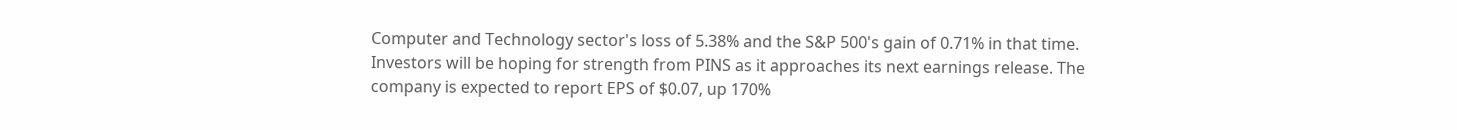Computer and Technology sector's loss of 5.38% and the S&P 500's gain of 0.71% in that time. Investors will be hoping for strength from PINS as it approaches its next earnings release. The company is expected to report EPS of $0.07, up 170%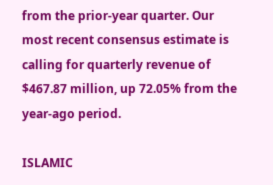from the prior-year quarter. Our most recent consensus estimate is calling for quarterly revenue of $467.87 million, up 72.05% from the year-ago period.

ISLAMIC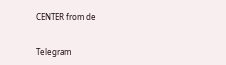CENTER from de


Telegram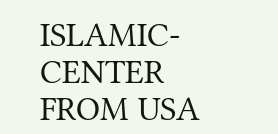ISLAMIC-CENTER
FROM USA